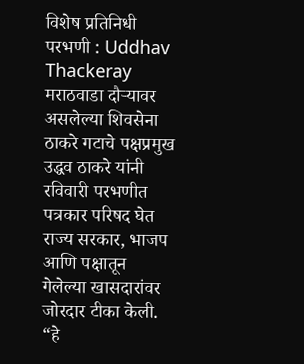विशेष प्रतिनिधी
परभणी : Uddhav Thackeray मराठवाडा दौऱ्यावर असलेल्या शिवसेना ठाकरे गटाचे पक्षप्रमुख उद्धव ठाकरे यांनी रविवारी परभणीत पत्रकार परिषद घेत राज्य सरकार, भाजप आणि पक्षातून गेलेल्या खासदारांवर जोरदार टीका केली. “हे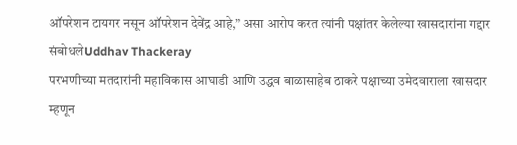ऑपरेशन टायगर नसून ऑपरेशन देवेंद्र आहे,” असा आरोप करत त्यांनी पक्षांतर केलेल्या खासदारांना गद्दार संबोधलेUddhav Thackeray
परभणीच्या मतदारांनी महाविकास आघाडी आणि उद्धव बाळासाहेब ठाकरे पक्षाच्या उमेदवाराला खासदार म्हणून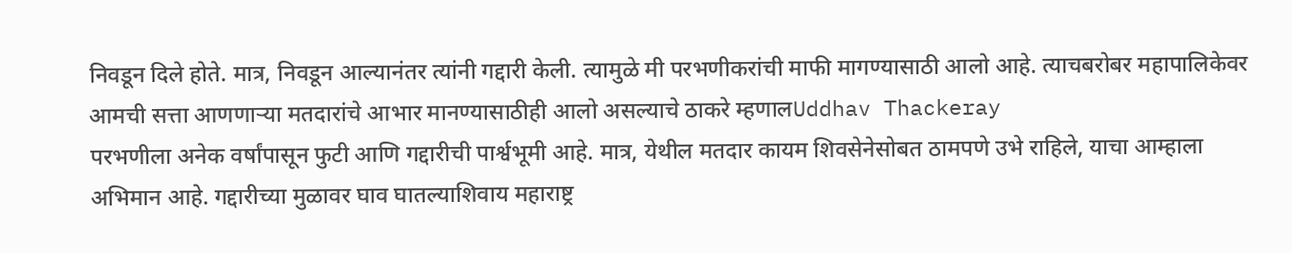निवडून दिले होते. मात्र, निवडून आल्यानंतर त्यांनी गद्दारी केली. त्यामुळे मी परभणीकरांची माफी मागण्यासाठी आलो आहे. त्याचबरोबर महापालिकेवर आमची सत्ता आणणाऱ्या मतदारांचे आभार मानण्यासाठीही आलो असल्याचे ठाकरे म्हणालUddhav Thackeray
परभणीला अनेक वर्षांपासून फुटी आणि गद्दारीची पार्श्वभूमी आहे. मात्र, येथील मतदार कायम शिवसेनेसोबत ठामपणे उभे राहिले, याचा आम्हाला अभिमान आहे. गद्दारीच्या मुळावर घाव घातल्याशिवाय महाराष्ट्र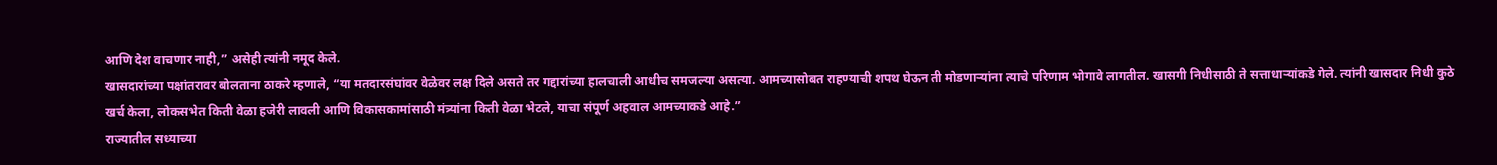आणि देश वाचणार नाही,” असेही त्यांनी नमूद केले.
खासदारांच्या पक्षांतरावर बोलताना ठाकरे म्हणाले, “या मतदारसंघांवर वेळेवर लक्ष दिले असते तर गद्दारांच्या हालचाली आधीच समजल्या असत्या. आमच्यासोबत राहण्याची शपथ घेऊन ती मोडणाऱ्यांना त्याचे परिणाम भोगावे लागतील. खासगी निधीसाठी ते सत्ताधाऱ्यांकडे गेले. त्यांनी खासदार निधी कुठे खर्च केला, लोकसभेत किती वेळा हजेरी लावली आणि विकासकामांसाठी मंत्र्यांना किती वेळा भेटले, याचा संपूर्ण अहवाल आमच्याकडे आहे.”
राज्यातील सध्याच्या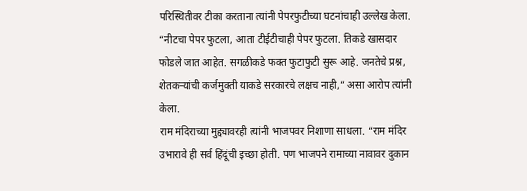परिस्थितीवर टीका करताना त्यांनी पेपरफुटीच्या घटनांचाही उल्लेख केला. “नीटचा पेपर फुटला, आता टीईटीचाही पेपर फुटला. तिकडे खासदार फोडले जात आहेत. सगळीकडे फक्त फुटाफुटी सुरू आहे. जनतेचे प्रश्न, शेतकऱ्यांची कर्जमुक्ती याकडे सरकारचे लक्षच नाही,” असा आरोप त्यांनी केला.
राम मंदिराच्या मुद्द्यावरही त्यांनी भाजपवर निशाणा साधला. “राम मंदिर उभारावे ही सर्व हिंदूंची इच्छा होती. पण भाजपने रामाच्या नावावर दुकान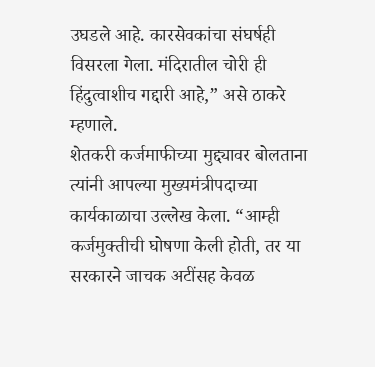उघडले आहे. कारसेवकांचा संघर्षही विसरला गेला. मंदिरातील चोरी ही हिंदुत्वाशीच गद्दारी आहे,” असे ठाकरे म्हणाले.
शेतकरी कर्जमाफीच्या मुद्द्यावर बोलताना त्यांनी आपल्या मुख्यमंत्रीपदाच्या कार्यकाळाचा उल्लेख केला. “आम्ही कर्जमुक्तीची घोषणा केली होती, तर या सरकारने जाचक अटींसह केवळ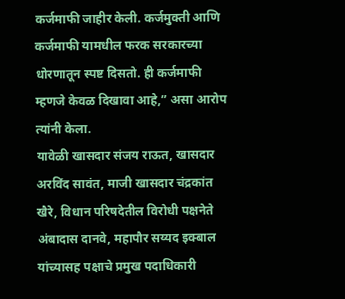कर्जमाफी जाहीर केली. कर्जमुक्ती आणि कर्जमाफी यामधील फरक सरकारच्या धोरणातून स्पष्ट दिसतो. ही कर्जमाफी म्हणजे केवळ दिखावा आहे,” असा आरोप त्यांनी केला.
यावेळी खासदार संजय राऊत, खासदार अरविंद सावंत, माजी खासदार चंद्रकांत खैरे, विधान परिषदेतील विरोधी पक्षनेते अंबादास दानवे, महापौर सय्यद इक्बाल यांच्यासह पक्षाचे प्रमुख पदाधिकारी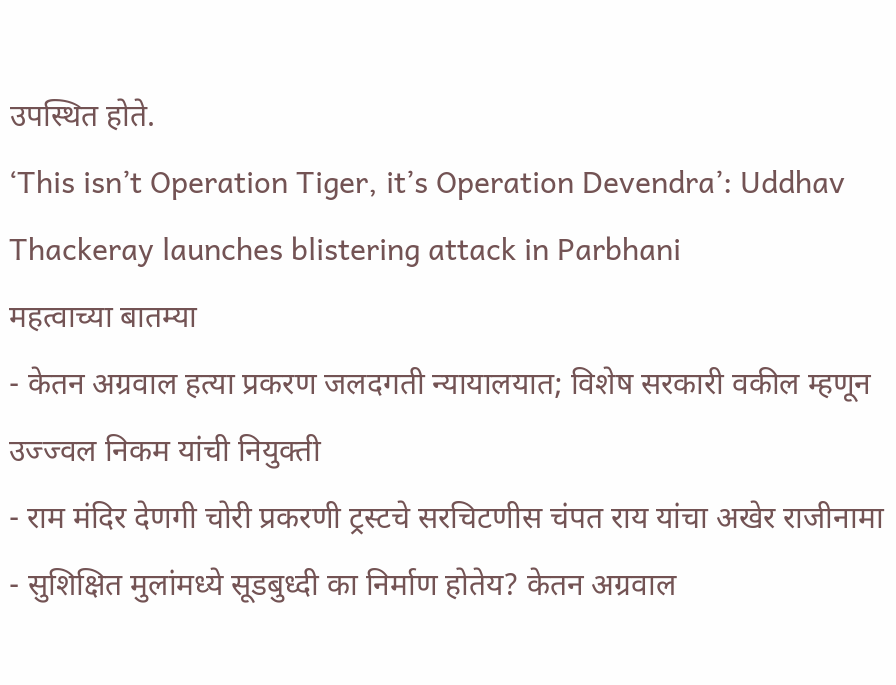उपस्थित होते.
‘This isn’t Operation Tiger, it’s Operation Devendra’: Uddhav Thackeray launches blistering attack in Parbhani
महत्वाच्या बातम्या
- केतन अग्रवाल हत्या प्रकरण जलदगती न्यायालयात; विशेष सरकारी वकील म्हणून उज्ज्वल निकम यांची नियुक्ती
- राम मंदिर देणगी चोरी प्रकरणी ट्रस्टचे सरचिटणीस चंपत राय यांचा अखेर राजीनामा
- सुशिक्षित मुलांमध्ये सूडबुध्दी का निर्माण होतेय? केतन अग्रवाल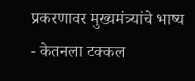प्रकरणावर मुख्यमंत्र्यांचे भाष्य
- केतनला टक्कल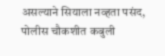असल्याने सियाला नव्हता पसंद, पोलीस चौकशीत कबुली